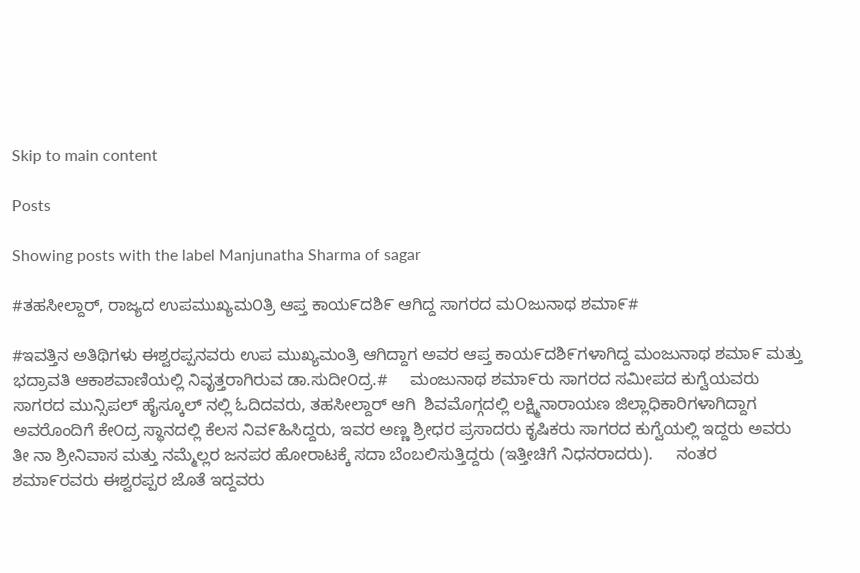Skip to main content

Posts

Showing posts with the label Manjunatha Sharma of sagar

#ತಹಸೀಲ್ದಾರ್, ರಾಜ್ಯದ ಉಪಮುಖ್ಯಮ೦ತ್ರಿ ಆಪ್ತ ಕಾಯ೯ದಶಿ೯ ಆಗಿದ್ದ ಸಾಗರದ ಮOಜುನಾಥ ಶಮಾ೯#

#ಇವತ್ತಿನ ಅತಿಥಿಗಳು ಈಶ್ವರಪ್ಪನವರು ಉಪ ಮುಖ್ಯಮಂತ್ರಿ ಆಗಿದ್ದಾಗ ಅವರ ಆಪ್ತ ಕಾಯ೯ದಶಿ೯ಗಳಾಗಿದ್ದ ಮಂಜುನಾಥ ಶಮಾ೯ ಮತ್ತು ಭದ್ರಾವತಿ ಆಕಾಶವಾಣಿಯಲ್ಲಿ ನಿವೃತ್ತರಾಗಿರುವ ಡಾ.ಸುದೀ೦ದ್ರ.#     ಮಂಜುನಾಥ ಶಮಾ೯ರು ಸಾಗರದ ಸಮೀಪದ ಕುಗ್ವೆಯವರು  ಸಾಗರದ ಮುನ್ಸಿಪಲ್ ಹೈಸ್ಕೂಲ್ ನಲ್ಲಿ ಓದಿದವರು, ತಹಸೀಲ್ದಾರ್ ಆಗಿ  ಶಿವಮೊಗ್ಗದಲ್ಲಿ ಲಕ್ಷ್ಮಿನಾರಾಯಣ ಜಿಲ್ಲಾಧಿಕಾರಿಗಳಾಗಿದ್ದಾಗ ಅವರೊಂದಿಗೆ ಕೇ೦ದ್ರ ಸ್ಥಾನದಲ್ಲಿ ಕೆಲಸ ನಿವ೯ಹಿಸಿದ್ದರು, ಇವರ ಅಣ್ಣ ಶ್ರೀಧರ ಪ್ರಸಾದರು ಕೃಷಿಕರು ಸಾಗರದ ಕುಗ್ವೆಯಲ್ಲಿ ಇದ್ದರು ಅವರು ತೀ ನಾ ಶ್ರೀನಿವಾಸ ಮತ್ತು ನಮ್ಮೆಲ್ಲರ ಜನಪರ ಹೋರಾಟಕ್ಕೆ ಸದಾ ಬೆಂಬಲಿಸುತ್ತಿದ್ದರು (ಇತ್ತೀಚಿಗೆ ನಿಧನರಾದರು).     ನಂತರ ಶಮಾ೯ರವರು ಈಶ್ವರಪ್ಪರ ಜೊತೆ ಇದ್ದವರು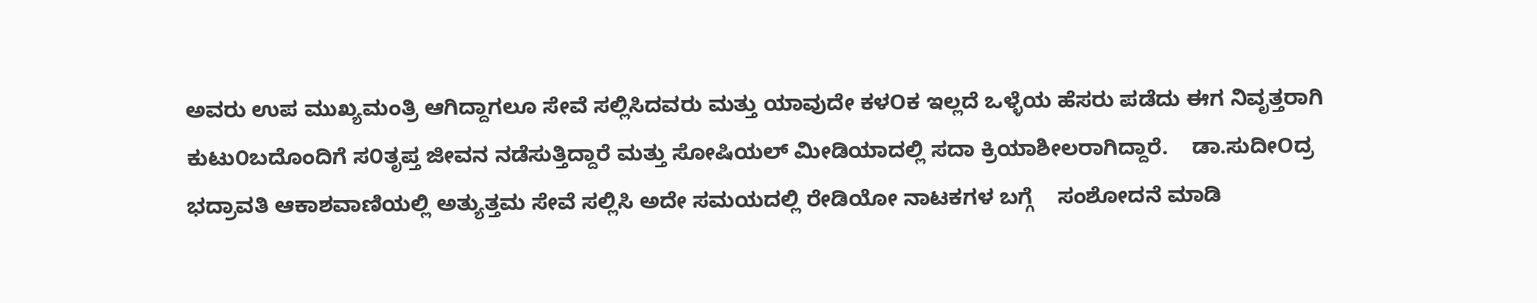ಅವರು ಉಪ ಮುಖ್ಯಮಂತ್ರಿ ಆಗಿದ್ದಾಗಲೂ ಸೇವೆ ಸಲ್ಲಿಸಿದವರು ಮತ್ತು ಯಾವುದೇ ಕಳOಕ ಇಲ್ಲದೆ ಒಳ್ಳೆಯ ಹೆಸರು ಪಡೆದು ಈಗ ನಿವೃತ್ತರಾಗಿ ಕುಟು೦ಬದೊಂದಿಗೆ ಸ೦ತೃಪ್ತ ಜೀವನ ನಡೆಸುತ್ತಿದ್ದಾರೆ ಮತ್ತು ಸೋಷಿಯಲ್ ಮೀಡಿಯಾದಲ್ಲಿ ಸದಾ ಕ್ರಿಯಾಶೀಲರಾಗಿದ್ದಾರೆ.    ಡಾ.ಸುದೀOದ್ರ ಭದ್ರಾವತಿ ಆಕಾಶವಾಣಿಯಲ್ಲಿ ಅತ್ಯುತ್ತಮ ಸೇವೆ ಸಲ್ಲಿಸಿ ಅದೇ ಸಮಯದಲ್ಲಿ ರೇಡಿಯೋ ನಾಟಕಗಳ ಬಗ್ಗೆ    ಸಂಶೋದನೆ ಮಾಡಿ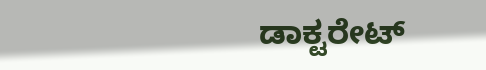ಡಾಕ್ಟರೇಟ್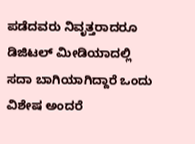ಪಡೆದವರು ನಿವೃತ್ತರಾದರೂ ಡಿಜಿಟಲ್ ಮೀಡಿಯಾದಲ್ಲಿ ಸದಾ ಬಾಗಿಯಾಗಿದ್ದಾರೆ ಒಂದು ವಿಶೇಷ ಅಂದರೆ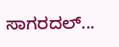ಸಾಗರದಲ್...